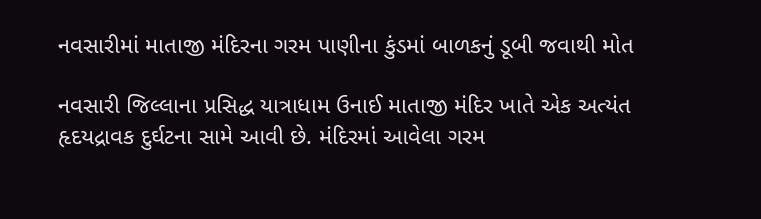નવસારીમાં માતાજી મંદિરના ગરમ પાણીના કુંડમાં બાળકનું ડૂબી જવાથી મોત

નવસારી જિલ્લાના પ્રસિદ્ધ યાત્રાધામ ઉનાઈ માતાજી મંદિર ખાતે એક અત્યંત હૃદયદ્રાવક દુર્ઘટના સામે આવી છે. મંદિરમાં આવેલા ગરમ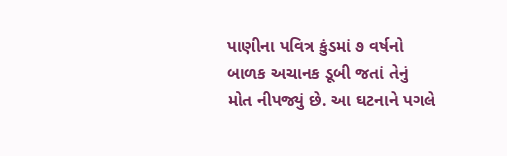પાણીના પવિત્ર કુંડમાં ૭ વર્ષનો બાળક અચાનક ડૂબી જતાં તેનું મોત નીપજ્યું છે. આ ઘટનાને પગલે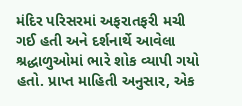મંદિર પરિસરમાં અફરાતફરી મચી ગઈ હતી અને દર્શનાર્થે આવેલા શ્રદ્ધાળુઓમાં ભારે શોક વ્યાપી ગયો હતો. પ્રાપ્ત માહિતી અનુસાર, એક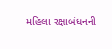મહિલા રક્ષાબંધનની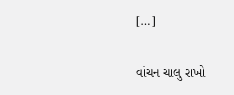[…]

વાંચન ચાલુ રાખો